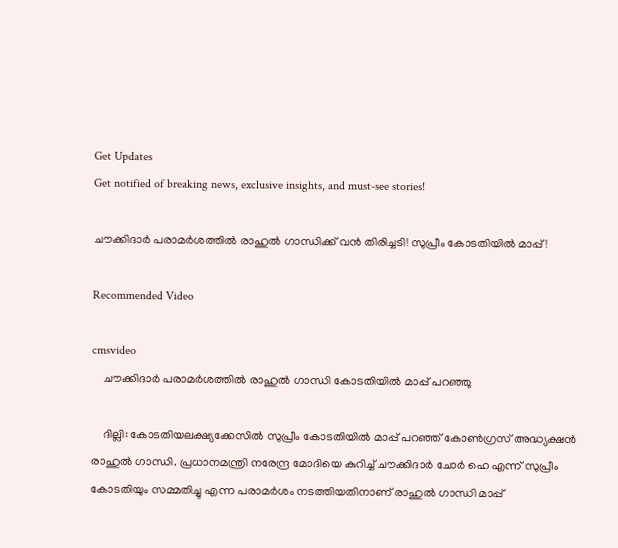Get Updates
Get notified of breaking news, exclusive insights, and must-see stories!

ചൗക്കിദാര്‍ പരാമർശത്തിൽ രാഹുൽ ഗാന്ധിക്ക് വൻ തിരിച്ചടി! സുപ്രീം കോടതിയിൽ മാപ്പ്!

Recommended Video

cmsvideo
    ചൗക്കിദാര്‍ പരാമർശത്തിൽ രാഹുൽ ഗാന്ധി കോടതിയിൽ മാപ്പ് പറഞ്ഞു

    ദില്ലി: കോടതിയലക്ഷ്യക്കേസില്‍ സുപ്രീം കോടതിയില്‍ മാപ്പ് പറഞ്ഞ് കോണ്‍ഗ്രസ് അദ്ധ്യക്ഷന്‍ രാഹുല്‍ ഗാന്ധി. പ്രധാനമന്ത്രി നരേന്ദ്ര മോദിയെ കുറിച്ച് ചൗക്കിദാര്‍ ചോര്‍ ഹെ എന്ന് സുപ്രീം കോടതിയും സമ്മതിച്ചു എന്ന പരാമര്‍ശം നടത്തിയതിനാണ് രാഹുല്‍ ഗാന്ധി മാപ്പ്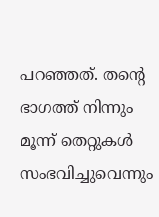പറഞ്ഞത്. തന്റെ ഭാഗത്ത് നിന്നും മൂന്ന് തെറ്റുകള്‍ സംഭവിച്ചുവെന്നും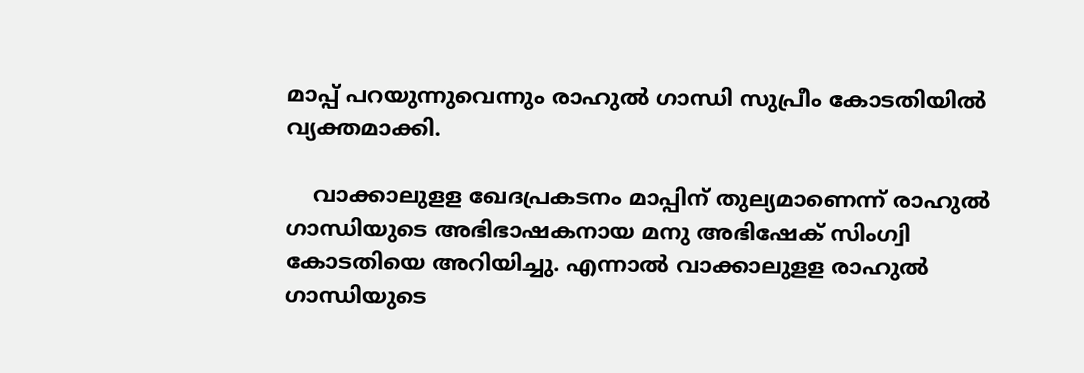മാപ്പ് പറയുന്നുവെന്നും രാഹുല്‍ ഗാന്ധി സുപ്രീം കോടതിയില്‍ വ്യക്തമാക്കി.

    വാക്കാലുളള ഖേദപ്രകടനം മാപ്പിന് തുല്യമാണെന്ന് രാഹുല്‍ ഗാന്ധിയുടെ അഭിഭാഷകനായ മനു അഭിഷേക് സിംഗ്വി കോടതിയെ അറിയിച്ചു. എന്നാല്‍ വാക്കാലുളള രാഹുൽ ഗാന്ധിയുടെ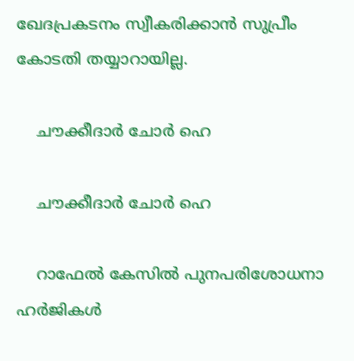ഖേദപ്രകടനം സ്വീകരിക്കാന്‍ സുപ്രീം കോടതി തയ്യാറായില്ല.

    ചൗക്കീദാര്‍ ചോര്‍ ഹെ

    ചൗക്കീദാര്‍ ചോര്‍ ഹെ

    റാഫേല്‍ കേസില്‍ പുനപരിശോധനാ ഹര്‍ജികള്‍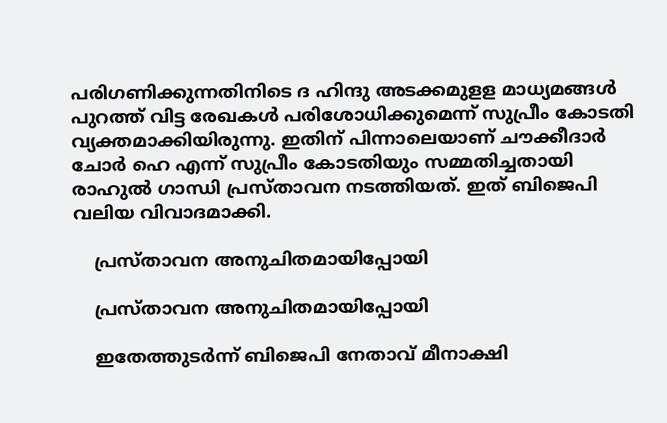പരിഗണിക്കുന്നതിനിടെ ദ ഹിന്ദു അടക്കമുളള മാധ്യമങ്ങള്‍ പുറത്ത് വിട്ട രേഖകള്‍ പരിശോധിക്കുമെന്ന് സുപ്രീം കോടതി വ്യക്തമാക്കിയിരുന്നു. ഇതിന് പിന്നാലെയാണ് ചൗക്കീദാര്‍ ചോര്‍ ഹെ എന്ന് സുപ്രീം കോടതിയും സമ്മതിച്ചതായി രാഹുല്‍ ഗാന്ധി പ്രസ്താവന നടത്തിയത്. ഇത് ബിജെപി വലിയ വിവാദമാക്കി.

    പ്രസ്താവന അനുചിതമായിപ്പോയി

    പ്രസ്താവന അനുചിതമായിപ്പോയി

    ഇതേത്തുടര്‍ന്ന് ബിജെപി നേതാവ് മീനാക്ഷി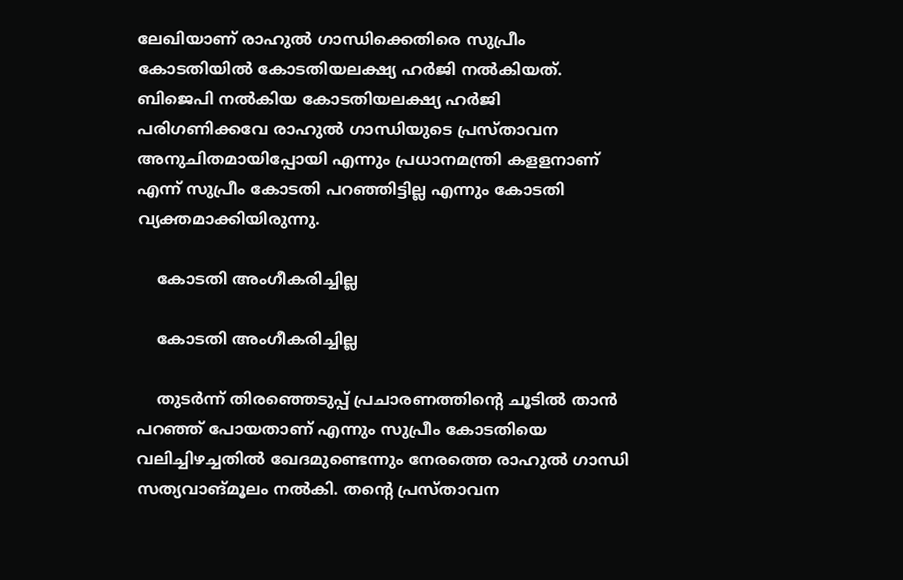ലേഖിയാണ് രാഹുല്‍ ഗാന്ധിക്കെതിരെ സുപ്രീം കോടതിയില്‍ കോടതിയലക്ഷ്യ ഹര്‍ജി നല്‍കിയത്. ബിജെപി നല്‍കിയ കോടതിയലക്ഷ്യ ഹര്‍ജി പരിഗണിക്കവേ രാഹുല്‍ ഗാന്ധിയുടെ പ്രസ്താവന അനുചിതമായിപ്പോയി എന്നും പ്രധാനമന്ത്രി കളളനാണ് എന്ന് സുപ്രീം കോടതി പറഞ്ഞിട്ടില്ല എന്നും കോടതി വ്യക്തമാക്കിയിരുന്നു.

    കോടതി അംഗീകരിച്ചില്ല

    കോടതി അംഗീകരിച്ചില്ല

    തുടർന്ന് തിരഞ്ഞെടുപ്പ് പ്രചാരണത്തിന്റെ ചൂടില്‍ താന്‍ പറഞ്ഞ് പോയതാണ് എന്നും സുപ്രീം കോടതിയെ വലിച്ചിഴച്ചതില്‍ ഖേദമുണ്ടെന്നും നേരത്തെ രാഹുല്‍ ഗാന്ധി സത്യവാങ്മൂലം നല്‍കി. തന്റെ പ്രസ്താവന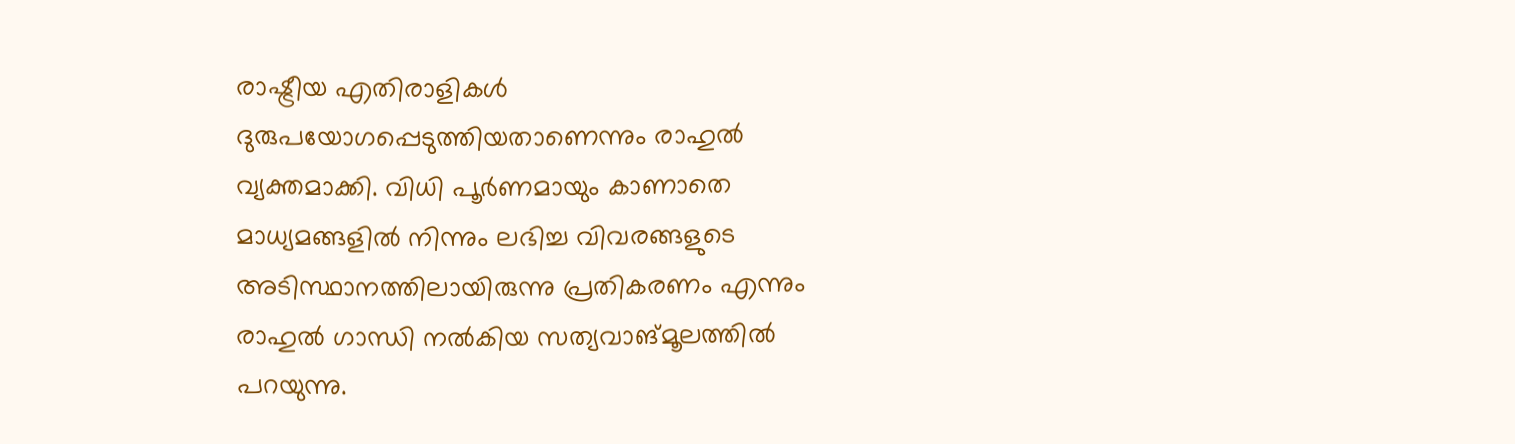രാഷ്ട്രീയ എതിരാളികള്‍ ദുരുപയോഗപ്പെടുത്തിയതാണെന്നും രാഹുല്‍ വ്യക്തമാക്കി. വിധി പൂര്‍ണമായും കാണാതെ മാധ്യമങ്ങളില്‍ നിന്നും ലഭിച്ച വിവരങ്ങളുടെ അടിസ്ഥാനത്തിലായിരുന്നു പ്രതികരണം എന്നും രാഹുല്‍ ഗാന്ധി നല്‍കിയ സത്യവാങ്മൂലത്തില്‍ പറയുന്നു.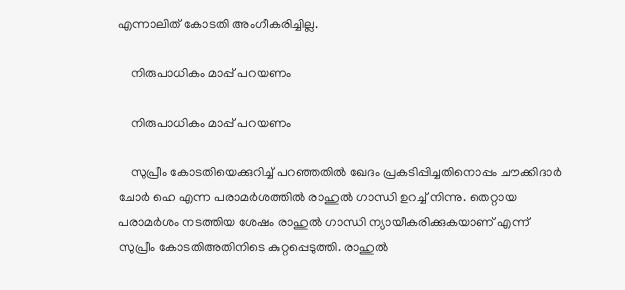എന്നാലിത് കോടതി അംഗീകരിച്ചില്ല.

    നിരുപാധികം മാപ്പ് പറയണം

    നിരുപാധികം മാപ്പ് പറയണം

    സുപ്രീം കോടതിയെക്കുറിച്ച് പറഞ്ഞതില്‍ ഖേദം പ്രകടിപ്പിച്ചതിനൊപ്പം ചൗക്കിദാര്‍ ചോര്‍ ഹെ എന്ന പരാമര്‍ശത്തില്‍ രാഹുല്‍ ഗാന്ധി ഉറച്ച് നിന്നു. തെറ്റായ പരാമര്‍ശം നടത്തിയ ശേഷം രാഹുല്‍ ഗാന്ധി ന്യായീകരിക്കുകയാണ് എന്ന് സുപ്രീം കോടതിഅതിനിടെ കുറ്റപ്പെടുത്തി. രാഹുല്‍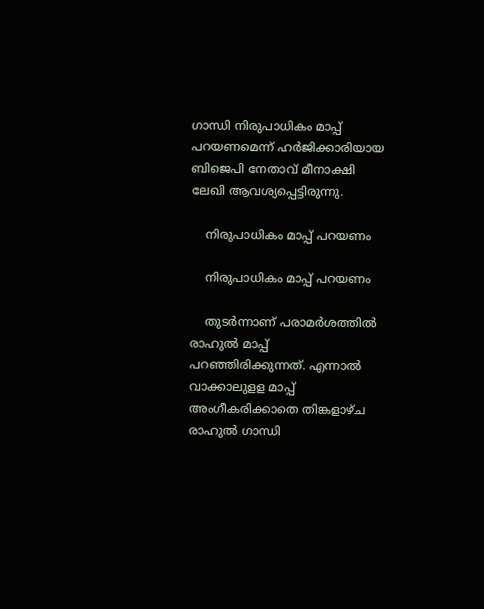ഗാന്ധി നിരുപാധികം മാപ്പ് പറയണമെന്ന് ഹര്‍ജിക്കാരിയായ ബിജെപി നേതാവ് മീനാക്ഷി ലേഖി ആവശ്യപ്പെട്ടിരുന്നു.

    നിരുപാധികം മാപ്പ് പറയണം

    നിരുപാധികം മാപ്പ് പറയണം

    തുടർന്നാണ് പരാമർശത്തിൽ രാഹുൽ മാപ്പ് പറഞ്ഞിരിക്കുന്നത്. എന്നാൽ വാക്കാലുളള മാപ്പ് അംഗീകരിക്കാതെ തിങ്കളാഴ്ച രാഹുല്‍ ഗാന്ധി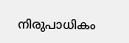നിരുപാധികം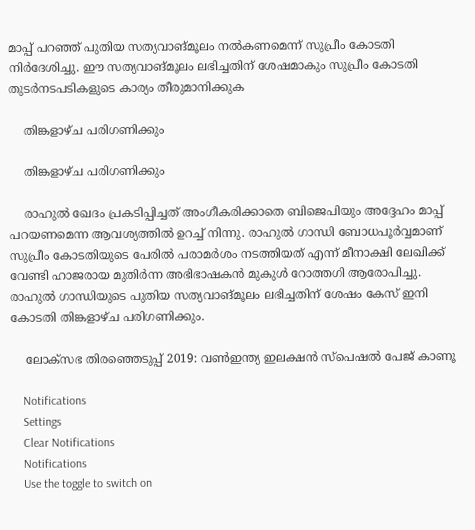മാപ്പ് പറഞ്ഞ് പുതിയ സത്യവാങ്മൂലം നല്‍കണമെന്ന് സുപ്രീം കോടതി നിര്‍ദേശിച്ചു. ഈ സത്യവാങ്മൂലം ലഭിച്ചതിന് ശേഷമാകും സുപ്രീം കോടതി തുടര്‍നടപടികളുടെ കാര്യം തീരുമാനിക്കുക

    തിങ്കളാഴ്ച പരിഗണിക്കും

    തിങ്കളാഴ്ച പരിഗണിക്കും

    രാഹുല്‍ ഖേദം പ്രകടിപ്പിച്ചത് അംഗീകരിക്കാതെ ബിജെപിയും അദ്ദേഹം മാപ്പ് പറയണമെന്ന ആവശ്യത്തില്‍ ഉറച്ച് നിന്നു. രാഹുല്‍ ഗാന്ധി ബോധപൂര്‍വ്വമാണ് സുപ്രീം കോടതിയുടെ പേരില്‍ പരാമര്‍ശം നടത്തിയത് എന്ന് മീനാക്ഷി ലേഖിക്ക് വേണ്ടി ഹാജരായ മുതിര്‍ന്ന അഭിഭാഷകന്‍ മുകുള്‍ റോത്തഗി ആരോപിച്ചു. രാഹുല്‍ ഗാന്ധിയുടെ പുതിയ സത്യവാങ്മൂലം ലഭിച്ചതിന് ശേഷം കേസ് ഇനി കോടതി തിങ്കളാഴ്ച പരിഗണിക്കും.

    ലോക്സഭ തിരഞ്ഞെടുപ്പ് 2019: വൺഇന്ത്യ ഇലക്ഷൻ സ്പെഷൽ പേജ് കാണൂ

    Notifications
    Settings
    Clear Notifications
    Notifications
    Use the toggle to switch on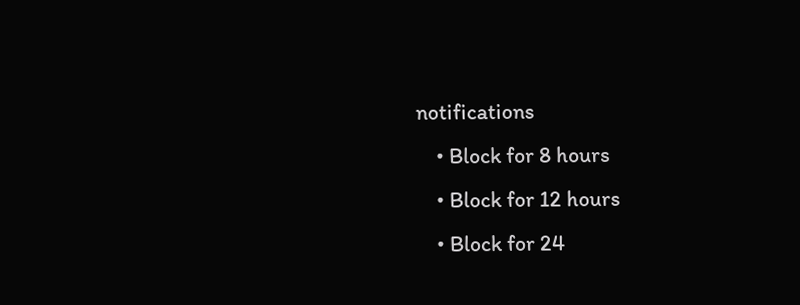notifications
    • Block for 8 hours
    • Block for 12 hours
    • Block for 24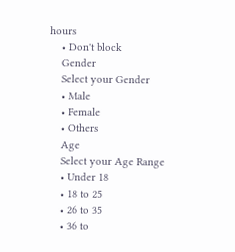hours
    • Don't block
    Gender
    Select your Gender
    • Male
    • Female
    • Others
    Age
    Select your Age Range
    • Under 18
    • 18 to 25
    • 26 to 35
    • 36 to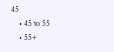45
    • 45 to 55
    • 55+